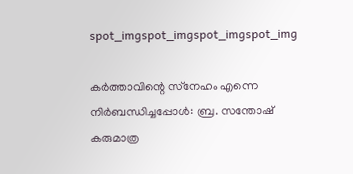spot_imgspot_imgspot_imgspot_img

കര്‍ത്താവിന്റെ സ്‌നേഹം എന്നെ നിര്‍ബന്ധിച്ചപ്പോള്‍: ബ്ര. സന്തോഷ് കരുമാത്ര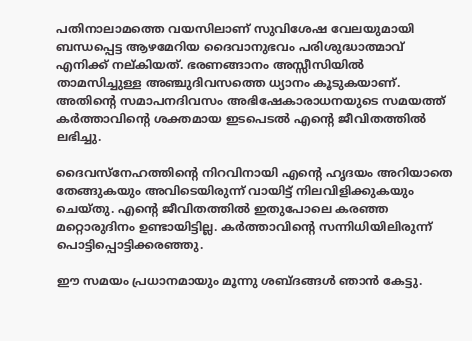പതിനാലാമത്തെ വയസിലാണ് സുവിശേഷ വേലയുമായി ബന്ധപ്പെട്ട ആഴമേറിയ ദൈവാനുഭവം പരിശുദ്ധാത്മാവ് എനിക്ക് നല്കിയത്. ഭരണങ്ങാനം അസ്സീസിയില്‍ താമസിച്ചുള്ള അഞ്ചുദിവസത്തെ ധ്യാനം കൂടുകയാണ്. അതിന്റെ സമാപനദിവസം അഭിഷേകാരാധനയുടെ സമയത്ത് കര്‍ത്താവിന്റെ ശക്തമായ ഇടപെടല്‍ എന്റെ ജീവിതത്തില്‍ ലഭിച്ചു.

ദൈവസ്‌നേഹത്തിന്റെ നിറവിനായി എന്റെ ഹൃദയം അറിയാതെ തേങ്ങുകയും അവിടെയിരുന്ന് വായിട്ട് നിലവിളിക്കുകയും ചെയ്തു. എന്റെ ജീവിതത്തില്‍ ഇതുപോലെ കരഞ്ഞ മറ്റൊരുദിനം ഉണ്ടായിട്ടില്ല. കര്‍ത്താവിന്റെ സന്നിധിയിലിരുന്ന് പൊട്ടിപ്പൊട്ടിക്കരഞ്ഞു.

ഈ സമയം പ്രധാനമായും മൂന്നു ശബ്ദങ്ങള്‍ ഞാന്‍ കേട്ടു.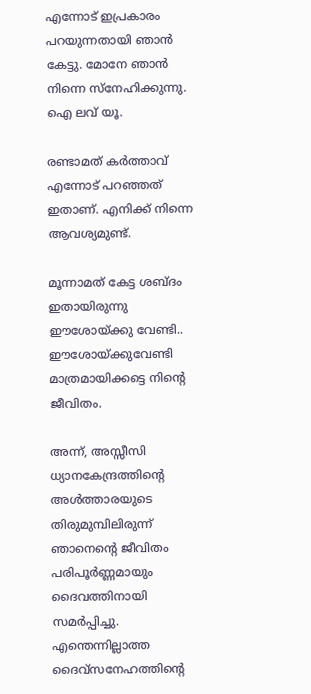എന്നോട് ഇപ്രകാരം പറയുന്നതായി ഞാന്‍ കേട്ടു. മോനേ ഞാന്‍ നിന്നെ സ്‌നേഹിക്കുന്നു. ഐ ലവ് യൂ.

രണ്ടാമത് കര്‍ത്താവ് എന്നോട് പറഞ്ഞത് ഇതാണ്. എനിക്ക് നിന്നെ ആവശ്യമുണ്ട്.

മൂന്നാമത് കേട്ട ശബ്ദം ഇതായിരുന്നു ഈശോയ്ക്കു വേണ്ടി.. ഈശോയ്ക്കുവേണ്ടി മാത്രമായിക്കട്ടെ നിന്റെ ജീവിതം.

അന്ന്, അസ്സീസി ധ്യാനകേന്ദ്രത്തിന്റെ അള്‍ത്താരയുടെ തിരുമുമ്പിലിരുന്ന് ഞാനെന്റെ ജീവിതം പരിപൂര്‍ണ്ണമായും ദൈവത്തിനായി സമര്‍പ്പിച്ചു. എന്തെന്നില്ലാത്ത ദൈവ്‌സനേഹത്തിന്റെ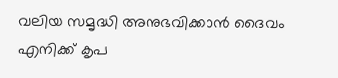വലിയ സമൃദ്ധി അനുഭവിക്കാന്‍ ദൈവം എനിക്ക് കൃപ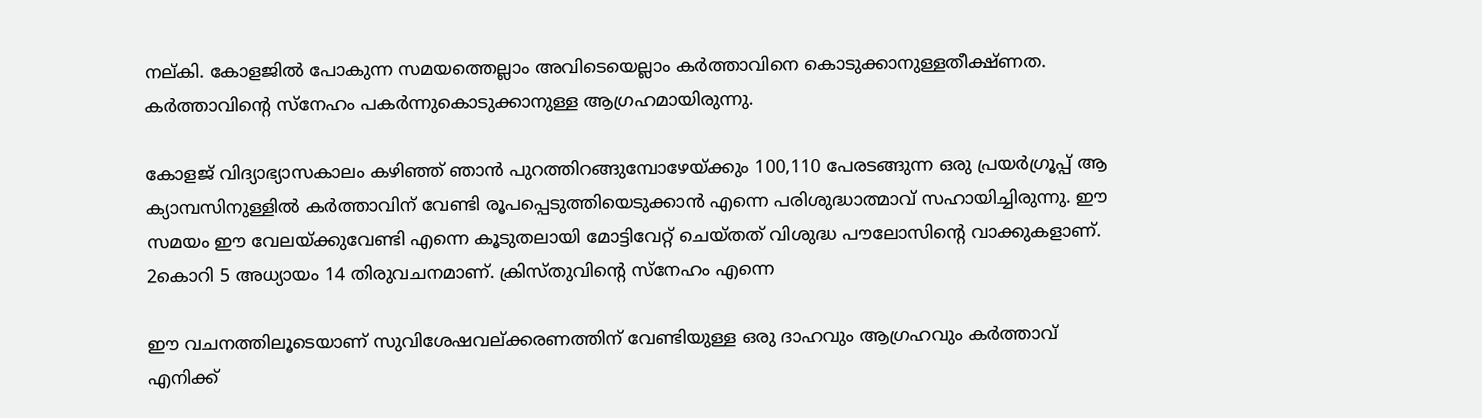നല്കി. കോളജില്‍ പോകുന്ന സമയത്തെല്ലാം അവിടെയെല്ലാം കര്‍ത്താവിനെ കൊടുക്കാനുള്ളതീക്ഷ്ണത. കര്‍ത്താവിന്റെ സ്‌നേഹം പകര്‍ന്നുകൊടുക്കാനുള്ള ആഗ്രഹമായിരുന്നു.

കോളജ് വിദ്യാഭ്യാസകാലം കഴിഞ്ഞ് ഞാന്‍ പുറത്തിറങ്ങുമ്പോഴേയ്ക്കും 100,110 പേരടങ്ങുന്ന ഒരു പ്രയര്‍ഗ്രൂപ്പ് ആ ക്യാമ്പസിനുള്ളില്‍ കര്‍ത്താവിന് വേണ്ടി രൂപപ്പെടുത്തിയെടുക്കാന്‍ എന്നെ പരിശുദ്ധാത്മാവ് സഹായിച്ചിരുന്നു. ഈ സമയം ഈ വേലയ്ക്കുവേണ്ടി എന്നെ കൂടുതലായി മോട്ടിവേറ്റ് ചെയ്തത് വിശുദ്ധ പൗലോസിന്റെ വാക്കുകളാണ്. 2കൊറി 5 അധ്യായം 14 തിരുവചനമാണ്. ക്രിസ്തുവിന്റെ സ്‌നേഹം എന്നെ

ഈ വചനത്തിലൂടെയാണ് സുവിശേഷവല്ക്കരണത്തിന് വേണ്ടിയുള്ള ഒരു ദാഹവും ആഗ്രഹവും കര്‍ത്താവ് എനിക്ക്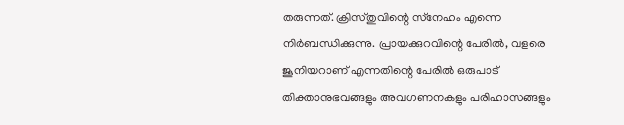തരുന്നത്. ക്രിസ്തുവിന്റെ സ്‌നേഹം എന്നെ നിര്‍ബന്ധിക്കുന്നു. പ്രായക്കുറവിന്റെ പേരില്‍, വളരെ ജൂനിയറാണ് എന്നതിന്റെ പേരില്‍ ഒരുപാട് തിക്താനുഭവങ്ങളും അവഗണനകളും പരിഹാസങ്ങളും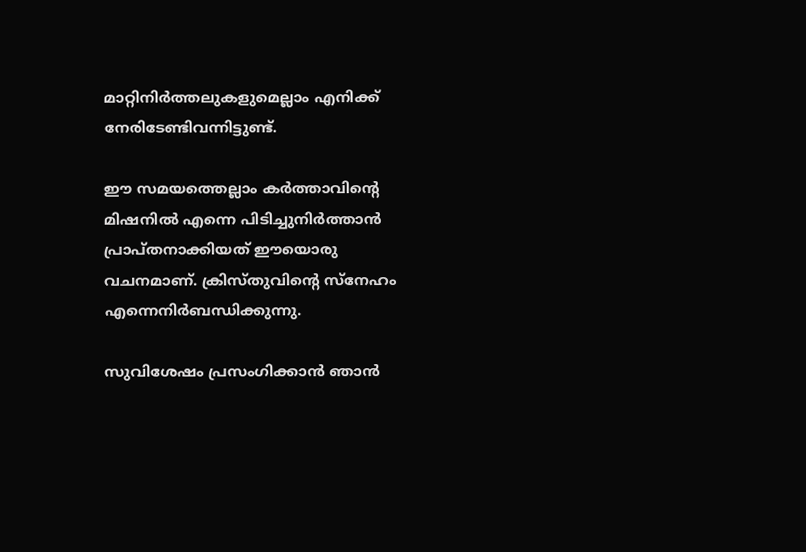മാറ്റിനിര്‍ത്തലുകളുമെല്ലാം എനിക്ക് നേരിടേണ്ടിവന്നിട്ടുണ്ട്.

ഈ സമയത്തെല്ലാം കര്‍ത്താവിന്റെ മിഷനില്‍ എന്നെ പിടിച്ചുനിര്‍ത്താന്‍ പ്രാപ്തനാക്കിയത് ഈയൊരു വചനമാണ്. ക്രിസ്തുവിന്റെ സ്‌നേഹം എന്നെനിര്‍ബന്ധിക്കുന്നു.

സുവിശേഷം പ്രസംഗിക്കാന്‍ ഞാന്‍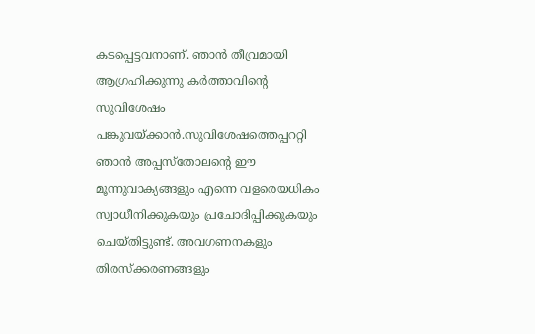കടപ്പെട്ടവനാണ്. ഞാന്‍ തീവ്രമായി ആഗ്രഹിക്കുന്നു കര്‍ത്താവിന്റെ സുവിശേഷം പങ്കുവയ്ക്കാന്‍.സുവിശേഷത്തെപ്പററ്റി ഞാന്‍ അപ്പസ്‌തോലന്റെ ഈ മൂന്നുവാക്യങ്ങളും എന്നെ വളരെയധികം സ്വാധീനിക്കുകയും പ്രചോദിപ്പിക്കുകയും ചെയ്തിട്ടുണ്ട്. അവഗണനകളും തിരസ്‌ക്കരണങ്ങളും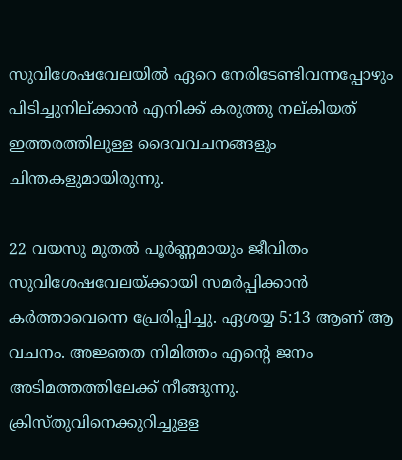സുവിശേഷവേലയില്‍ ഏറെ നേരിടേണ്ടിവന്നപ്പോഴും പിടിച്ചുനില്ക്കാന്‍ എനിക്ക് കരുത്തു നല്കിയത് ഇത്തരത്തിലുള്ള ദൈവവചനങ്ങളും ചിന്തകളുമായിരുന്നു.

22 വയസു മുതല്‍ പൂര്‍ണ്ണമായും ജീവിതം സുവിശേഷവേലയ്ക്കായി സമര്‍പ്പിക്കാന്‍ കര്‍ത്താവെന്നെ പ്രേരിപ്പിച്ചു. ഏശയ്യ 5:13 ആണ് ആ വചനം. അജ്ഞത നിമിത്തം എന്റെ ജനം അടിമത്തത്തിലേക്ക് നീങ്ങുന്നു. ക്രിസ്തുവിനെക്കുറിച്ചുളള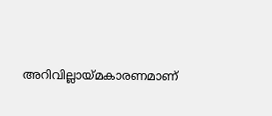അറിവില്ലായ്മകാരണമാണ്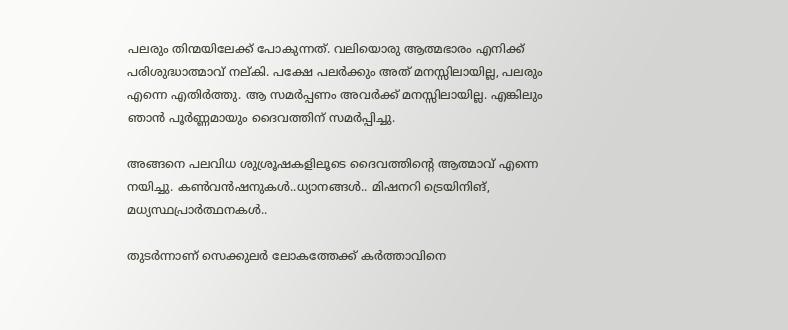പലരും തിന്മയിലേക്ക് പോകുന്നത്. വലിയൊരു ആത്മഭാരം എനിക്ക് പരിശുദ്ധാത്മാവ് നല്കി. പക്ഷേ പലര്‍ക്കും അത് മനസ്സിലായില്ല, പലരും എന്നെ എതിര്‍ത്തു. ആ സമര്‍പ്പണം അവര്‍ക്ക് മനസ്സിലായില്ല. എങ്കിലും ഞാന്‍ പൂര്‍ണ്ണമായും ദൈവത്തിന് സമര്‍പ്പിച്ചു.

അങ്ങനെ പലവിധ ശുശ്രൂഷകളിലൂടെ ദൈവത്തിന്റെ ആത്മാവ് എന്നെ നയിച്ചു. കണ്‍വന്‍ഷനുകള്‍..ധ്യാനങ്ങള്‍.. മിഷനറി ട്രെയിനിങ്, മധ്യസ്ഥപ്രാര്‍ത്ഥനകള്‍..

തുടര്‍ന്നാണ് സെക്കുലര്‍ ലോകത്തേക്ക് കര്‍ത്താവിനെ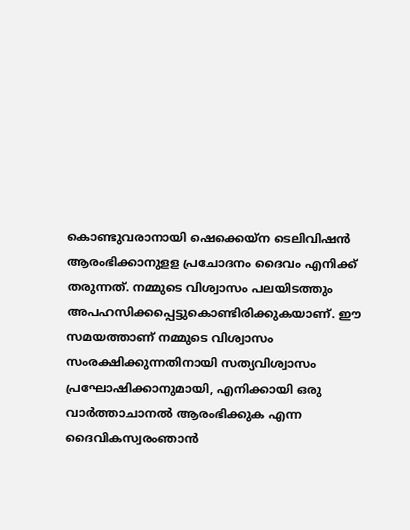കൊണ്ടുവരാനായി ഷെക്കെയ്‌ന ടെലിവിഷന്‍ ആരംഭിക്കാനുളള പ്രചോദനം ദൈവം എനിക്ക് തരുന്നത്. നമ്മുടെ വിശ്വാസം പലയിടത്തും അപഹസിക്കപ്പെട്ടുകൊണ്ടിരിക്കുകയാണ്. ഈ സമയത്താണ് നമ്മുടെ വിശ്വാസം സംരക്ഷിക്കുന്നതിനായി സത്യവിശ്വാസം പ്രഘോഷിക്കാനുമായി, എനിക്കായി ഒരു വാര്‍ത്താചാനല്‍ ആരംഭിക്കുക എന്ന ദൈവികസ്വരംഞാന്‍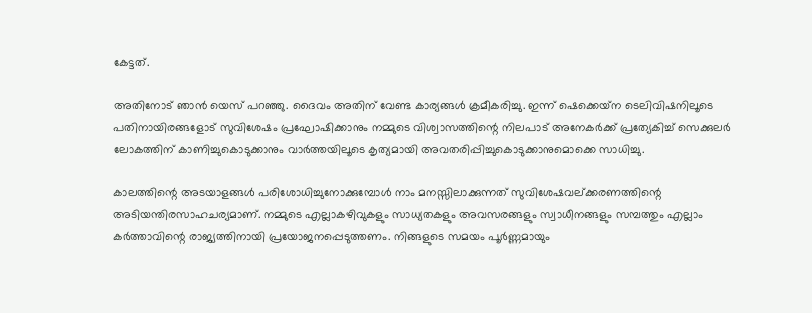കേട്ടത്.

അതിനോട് ഞാന്‍ യെസ് പറഞ്ഞു. ദൈവം അതിന് വേണ്ട കാര്യങ്ങള്‍ ക്രമീകരിച്ചു. ഇന്ന് ഷെക്കെയ്‌ന ടെലിവിഷനിലൂടെ പതിനായിരങ്ങളോട് സുവിശേഷം പ്രഘോഷിക്കാനും നമ്മുടെ വിശ്വാസത്തിന്റെ നിലപാട് അനേകര്‍ക്ക് പ്രത്യേകിച്ച് സെക്കുലര്‍ ലോകത്തിന് കാണിച്ചുകൊടുക്കാനും വാര്‍ത്തയിലൂടെ കൃത്യമായി അവതരിപ്പിച്ചുകൊടുക്കാനുമൊക്കെ സാധിച്ചു.

കാലത്തിന്റെ അടയാളങ്ങള്‍ പരിശോധിച്ചുനോക്കുമ്പോള്‍ നാം മനസ്സിലാക്കുന്നത് സുവിശേഷവല്ക്കരണത്തിന്റെ അടിയന്തിരസാഹചര്യമാണ്. നമ്മുടെ എല്ലാകഴിവുകളും സാധ്യതകളും അവസരങ്ങളും സ്വാധീനങ്ങളും സമ്പത്തും എല്ലാം കര്‍ത്താവിന്റെ രാജ്യത്തിനായി പ്രയോജനപ്പെടുത്തണം. നിങ്ങളുടെ സമയം പൂര്‍ണ്ണമായും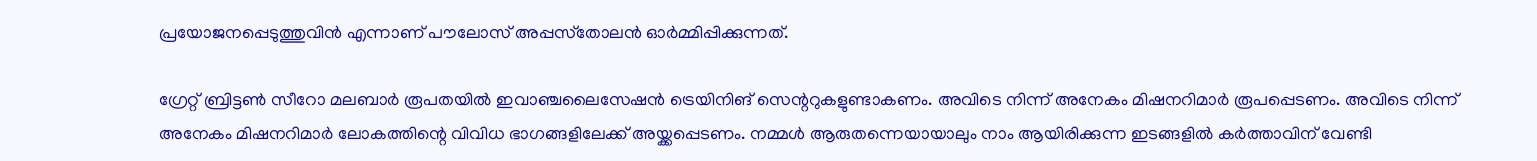പ്രയോജനപ്പെടുത്തുവിന്‍ എന്നാണ് പൗലോസ് അപ്പസ്‌തോലന്‍ ഓര്‍മ്മിപ്പിക്കുന്നത്.

ഗ്രേറ്റ് ബ്രിട്ടണ്‍ സീറോ മലബാര്‍ രൂപതയില്‍ ഇവാഞ്ചലൈസേഷന്‍ ട്രെയിനിങ് സെന്ററുകളുണ്ടാകണം. അവിടെ നിന്ന് അനേകം മിഷനറിമാര്‍ രൂപപ്പെടണം. അവിടെ നിന്ന് അനേകം മിഷനറിമാര്‍ ലോകത്തിന്റെ വിവിധ ഭാഗങ്ങളിലേക്ക് അയ്ക്കപ്പെടണം. നമ്മള്‍ ആരുതന്നെയായാലും നാം ആയിരിക്കുന്ന ഇടങ്ങളില്‍ കര്‍ത്താവിന് വേണ്ടി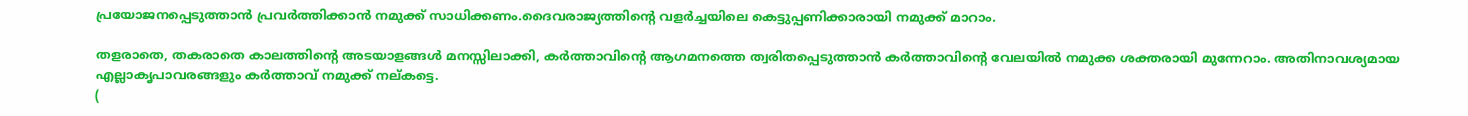പ്രയോജനപ്പെടുത്താന്‍ പ്രവര്‍ത്തിക്കാന്‍ നമുക്ക് സാധിക്കണം.ദൈവരാജ്യത്തിന്റെ വളര്‍ച്ചയിലെ കെട്ടുപ്പണിക്കാരായി നമുക്ക് മാറാം.

തളരാതെ, തകരാതെ കാലത്തിന്റെ അടയാളങ്ങള്‍ മനസ്സിലാക്കി, കര്‍ത്താവിന്റെ ആഗമനത്തെ ത്വരിതപ്പെടുത്താന്‍ കര്‍ത്താവിന്റെ വേലയില്‍ നമുക്ക ശക്തരായി മുന്നേറാം. അതിനാവശ്യമായ എല്ലാകൃപാവരങ്ങളും കര്‍ത്താവ് നമുക്ക് നല്കട്ടെ.
(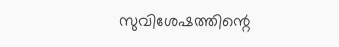സുവിശേഷത്തിന്റെ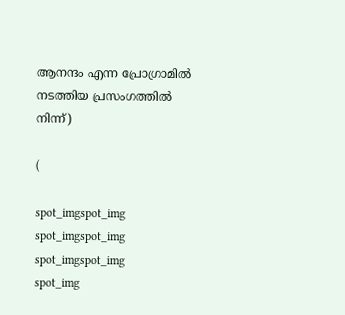ആനന്ദം എന്ന പ്രോഗ്രാമില്‍ നടത്തിയ പ്രസംഗത്തില്‍ നിന്ന്)

(

spot_imgspot_img
spot_imgspot_img
spot_imgspot_img
spot_img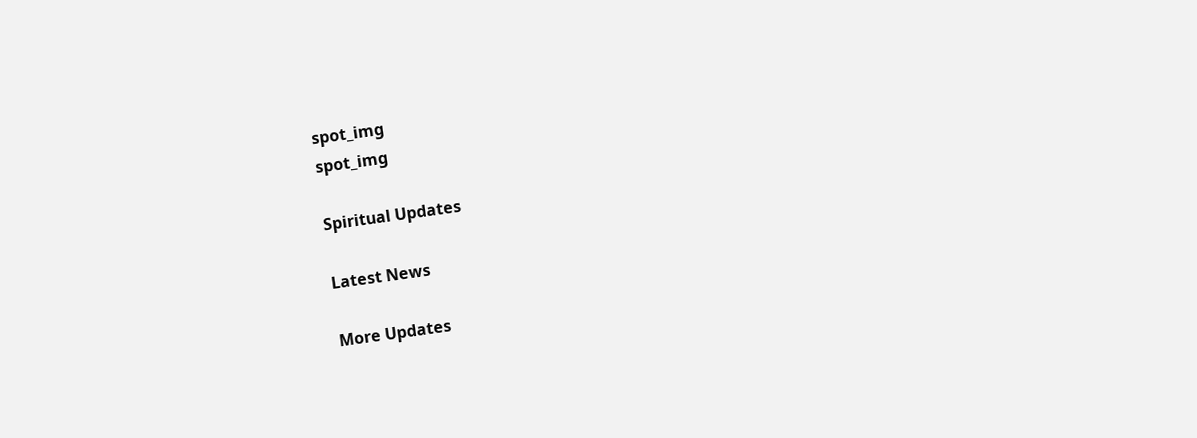spot_img
spot_img

Spiritual Updates

Latest News

More Updates